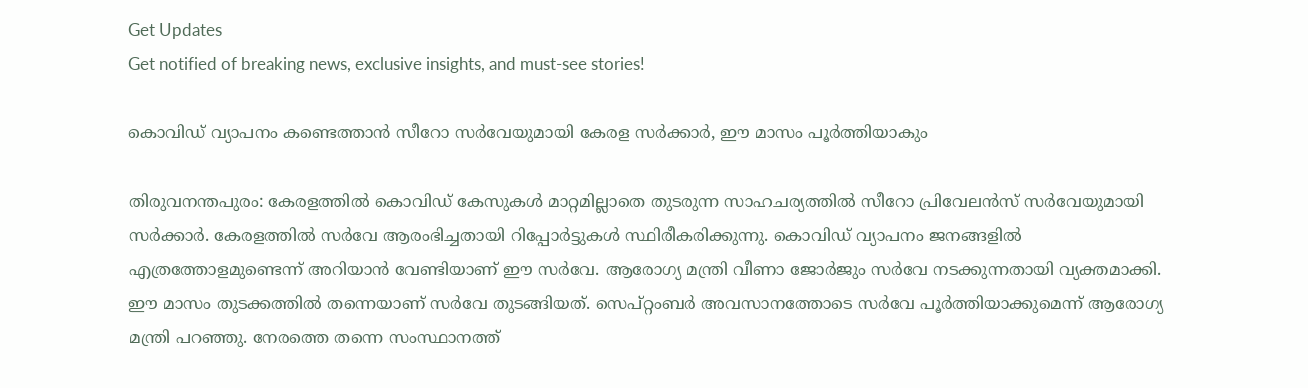Get Updates
Get notified of breaking news, exclusive insights, and must-see stories!

കൊവിഡ് വ്യാപനം കണ്ടെത്താന്‍ സീറോ സര്‍വേയുമായി കേരള സര്‍ക്കാര്‍, ഈ മാസം പൂര്‍ത്തിയാകും

തിരുവനന്തപുരം: കേരളത്തില്‍ കൊവിഡ് കേസുകള്‍ മാറ്റമില്ലാതെ തുടരുന്ന സാഹചര്യത്തില്‍ സീറോ പ്രിവേലന്‍സ് സര്‍വേയുമായി സര്‍ക്കാര്‍. കേരളത്തില്‍ സര്‍വേ ആരംഭിച്ചതായി റിപ്പോര്‍ട്ടുകള്‍ സ്ഥിരീകരിക്കുന്നു. കൊവിഡ് വ്യാപനം ജനങ്ങളില്‍ എത്രത്തോളമുണ്ടെന്ന് അറിയാന്‍ വേണ്ടിയാണ് ഈ സര്‍വേ. ആരോഗ്യ മന്ത്രി വീണാ ജോര്‍ജും സര്‍വേ നടക്കുന്നതായി വ്യക്തമാക്കി. ഈ മാസം തുടക്കത്തില്‍ തന്നെയാണ് സര്‍വേ തുടങ്ങിയത്. സെപ്റ്റംബര്‍ അവസാനത്തോടെ സര്‍വേ പൂര്‍ത്തിയാക്കുമെന്ന് ആരോഗ്യ മന്ത്രി പറഞ്ഞു. നേരത്തെ തന്നെ സംസ്ഥാനത്ത്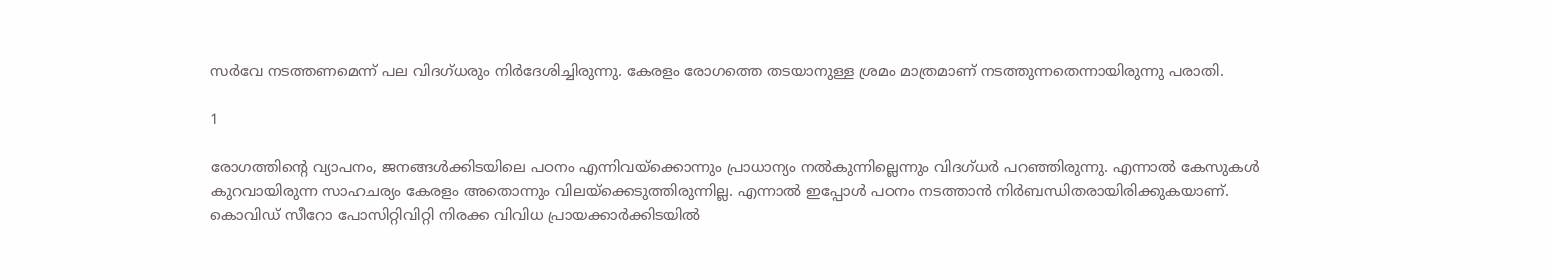സര്‍വേ നടത്തണമെന്ന് പല വിദഗ്ധരും നിര്‍ദേശിച്ചിരുന്നു. കേരളം രോഗത്തെ തടയാനുള്ള ശ്രമം മാത്രമാണ് നടത്തുന്നതെന്നായിരുന്നു പരാതി.

1

രോഗത്തിന്റെ വ്യാപനം, ജനങ്ങള്‍ക്കിടയിലെ പഠനം എന്നിവയ്‌ക്കൊന്നും പ്രാധാന്യം നല്‍കുന്നില്ലെന്നും വിദഗ്ധര്‍ പറഞ്ഞിരുന്നു. എന്നാല്‍ കേസുകള്‍ കുറവായിരുന്ന സാഹചര്യം കേരളം അതൊന്നും വിലയ്‌ക്കെടുത്തിരുന്നില്ല. എന്നാല്‍ ഇപ്പോള്‍ പഠനം നടത്താന്‍ നിര്‍ബന്ധിതരായിരിക്കുകയാണ്. കൊവിഡ് സീറോ പോസിറ്റിവിറ്റി നിരക്ക വിവിധ പ്രായക്കാര്‍ക്കിടയില്‍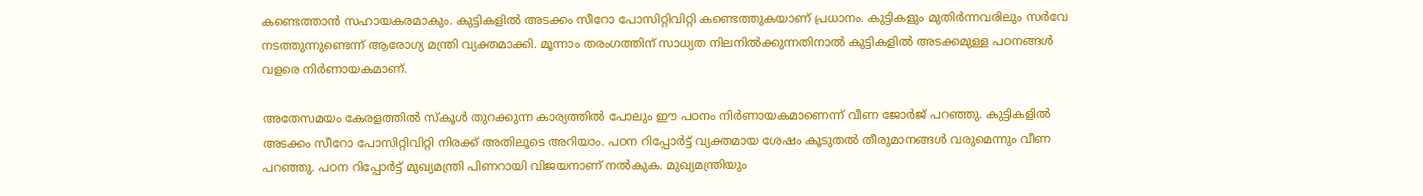കണ്ടെത്താന്‍ സഹായകരമാകും. കുട്ടികളില്‍ അടക്കം സീറോ പോസിറ്റിവിറ്റി കണ്ടെത്തുകയാണ് പ്രധാനം. കുട്ടികളും മുതിര്‍ന്നവരിലും സര്‍വേ നടത്തുന്നുണ്ടെന്ന് ആരോഗ്യ മന്ത്രി വ്യക്തമാക്കി. മൂന്നാം തരംഗത്തിന് സാധ്യത നിലനില്‍ക്കുന്നതിനാല്‍ കുട്ടികളില്‍ അടക്കമുള്ള പഠനങ്ങള്‍ വളരെ നിര്‍ണായകമാണ്.

അതേസമയം കേരളത്തില്‍ സ്‌കൂള്‍ തുറക്കുന്ന കാര്യത്തില്‍ പോലും ഈ പഠനം നിര്‍ണായകമാണെന്ന് വീണ ജോര്‍ജ് പറഞ്ഞു. കുട്ടികളില്‍ അടക്കം സീറോ പോസിറ്റിവിറ്റി നിരക്ക് അതിലൂടെ അറിയാം. പഠന റിപ്പോര്‍ട്ട് വ്യക്തമായ ശേഷം കൂടുതല്‍ തീരുമാനങ്ങള്‍ വരുമെന്നും വീണ പറഞ്ഞു. പഠന റിപ്പോര്‍ട്ട് മുഖ്യമന്ത്രി പിണറായി വിജയനാണ് നല്‍കുക. മുഖ്യമന്ത്രിയും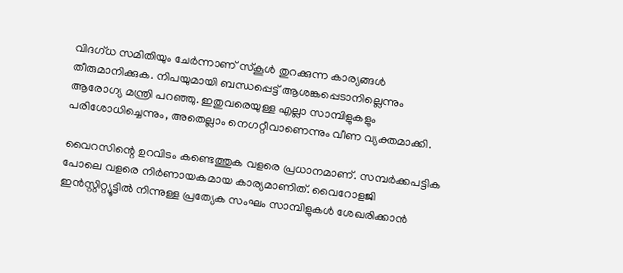വിദഗ്ധ സമിതിയും ചേര്‍ന്നാണ് സ്‌കൂള്‍ തുറക്കുന്ന കാര്യങ്ങള്‍ തീരുമാനിക്കുക. നിപയുമായി ബന്ധപ്പെട്ട് ആശങ്കപ്പെടാനില്ലെന്നും ആരോഗ്യ മന്ത്രി പറഞ്ഞു. ഇതുവരെയുള്ള എല്ലാ സാമ്പിളുകളും പരിശോധിച്ചെന്നും, അതെല്ലാം നെഗറ്റീവാണെന്നും വീണ വ്യക്തമാക്കി.

വൈറസിന്റെ ഉറവിടം കണ്ടെത്തുക വളരെ പ്രധാനമാണ്. സമ്പര്‍ക്കപട്ടിക പോലെ വളരെ നിര്‍ണായകമായ കാര്യമാണിത്. വൈറോളജി ഇന്‍സ്റ്റിറ്റ്യൂട്ടില്‍ നിന്നുള്ള പ്രത്യേക സംഘം സാമ്പിളുകള്‍ ശേഖരിക്കാന്‍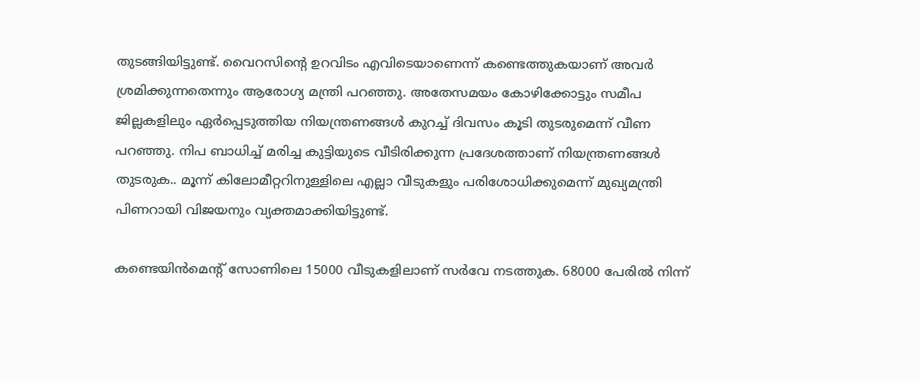തുടങ്ങിയിട്ടുണ്ട്. വൈറസിന്റെ ഉറവിടം എവിടെയാണെന്ന് കണ്ടെത്തുകയാണ് അവര്‍ ശ്രമിക്കുന്നതെന്നും ആരോഗ്യ മന്ത്രി പറഞ്ഞു. അതേസമയം കോഴിക്കോട്ടും സമീപ ജില്ലകളിലും ഏര്‍പ്പെടുത്തിയ നിയന്ത്രണങ്ങള്‍ കുറച്ച് ദിവസം കൂടി തുടരുമെന്ന് വീണ പറഞ്ഞു. നിപ ബാധിച്ച് മരിച്ച കുട്ടിയുടെ വീടിരിക്കുന്ന പ്രദേശത്താണ് നിയന്ത്രണങ്ങള്‍ തുടരുക.. മൂന്ന് കിലോമീറ്ററിനുള്ളിലെ എല്ലാ വീടുകളും പരിശോധിക്കുമെന്ന് മുഖ്യമന്ത്രി പിണറായി വിജയനും വ്യക്തമാക്കിയിട്ടുണ്ട്.

കണ്ടെയിന്‍മെന്റ് സോണിലെ 15000 വീടുകളിലാണ് സര്‍വേ നടത്തുക. 68000 പേരില്‍ നിന്ന്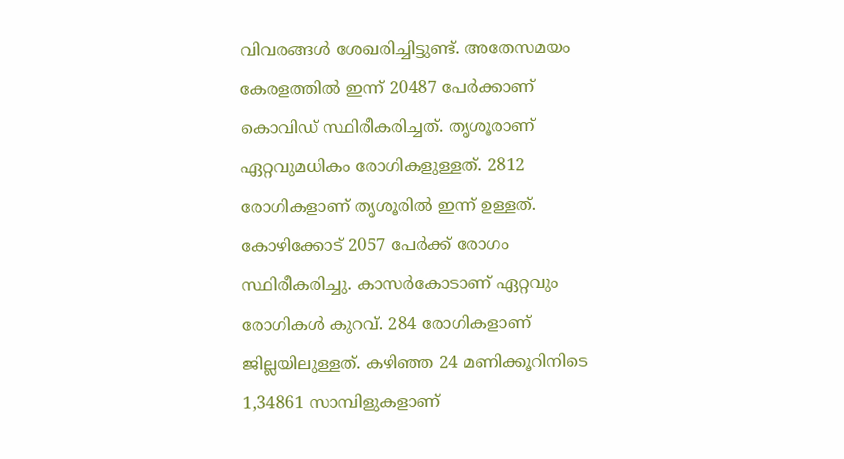വിവരങ്ങള്‍ ശേഖരിച്ചിട്ടുണ്ട്. അതേസമയം കേരളത്തില്‍ ഇന്ന് 20487 പേര്‍ക്കാണ് കൊവിഡ് സ്ഥിരീകരിച്ചത്. തൃശൂരാണ് ഏറ്റവുമധികം രോഗികളുള്ളത്. 2812 രോഗികളാണ് തൃശൂരില്‍ ഇന്ന് ഉള്ളത്. കോഴിക്കോട് 2057 പേര്‍ക്ക് രോഗം സ്ഥിരീകരിച്ചു. കാസര്‍കോടാണ് ഏറ്റവും രോഗികള്‍ കുറവ്. 284 രോഗികളാണ് ജില്ലയിലുള്ളത്. കഴിഞ്ഞ 24 മണിക്കൂറിനിടെ 1,34861 സാമ്പിളുകളാണ്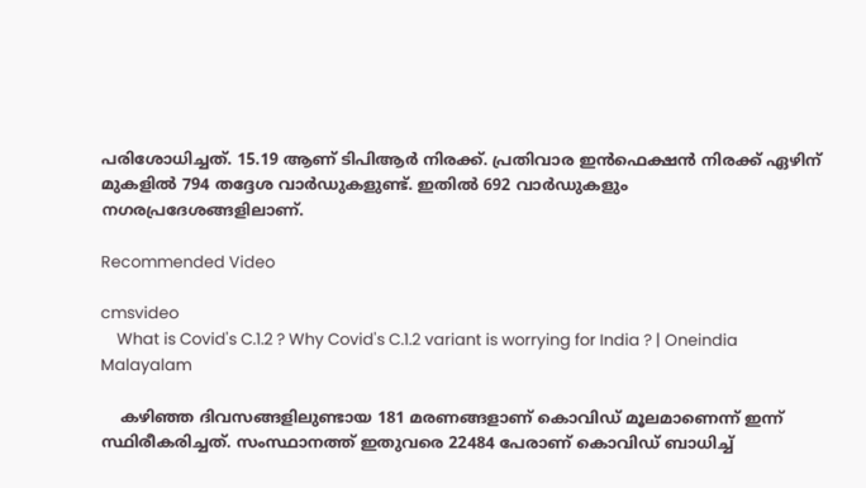പരിശോധിച്ചത്. 15.19 ആണ് ടിപിആര്‍ നിരക്ക്. പ്രതിവാര ഇന്‍ഫെക്ഷന്‍ നിരക്ക് ഏഴിന് മുകളില്‍ 794 തദ്ദേശ വാര്‍ഡുകളുണ്ട്. ഇതില്‍ 692 വാര്‍ഡുകളും നഗരപ്രദേശങ്ങളിലാണ്.

Recommended Video

cmsvideo
    What is Covid's C.1.2 ? Why Covid's C.1.2 variant is worrying for India ? | Oneindia Malayalam

    കഴിഞ്ഞ ദിവസങ്ങളിലുണ്ടായ 181 മരണങ്ങളാണ് കൊവിഡ് മൂലമാണെന്ന് ഇന്ന് സ്ഥിരീകരിച്ചത്. സംസ്ഥാനത്ത് ഇതുവരെ 22484 പേരാണ് കൊവിഡ് ബാധിച്ച്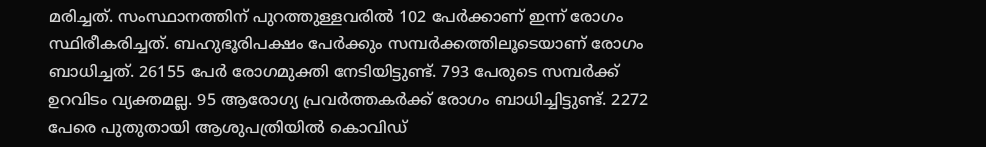മരിച്ചത്. സംസ്ഥാനത്തിന് പുറത്തുള്ളവരില്‍ 102 പേര്‍ക്കാണ് ഇന്ന് രോഗം സ്ഥിരീകരിച്ചത്. ബഹുഭൂരിപക്ഷം പേര്‍ക്കും സമ്പര്‍ക്കത്തിലൂടെയാണ് രോഗം ബാധിച്ചത്. 26155 പേര്‍ രോഗമുക്തി നേടിയിട്ടുണ്ട്. 793 പേരുടെ സമ്പര്‍ക്ക് ഉറവിടം വ്യക്തമല്ല. 95 ആരോഗ്യ പ്രവര്‍ത്തകര്‍ക്ക് രോഗം ബാധിച്ചിട്ടുണ്ട്. 2272 പേരെ പുതുതായി ആശുപത്രിയില്‍ കൊവിഡ്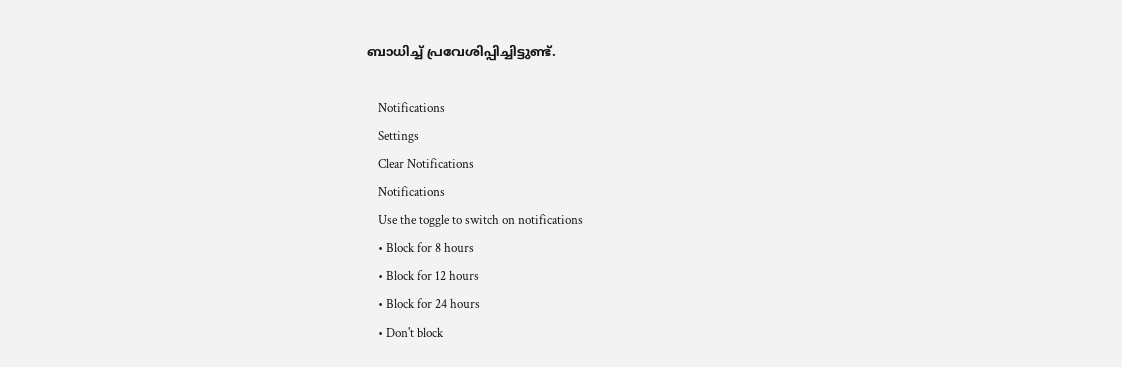ബാധിച്ച് പ്രവേശിപ്പിച്ചിട്ടുണ്ട്.

    Notifications
    Settings
    Clear Notifications
    Notifications
    Use the toggle to switch on notifications
    • Block for 8 hours
    • Block for 12 hours
    • Block for 24 hours
    • Don't block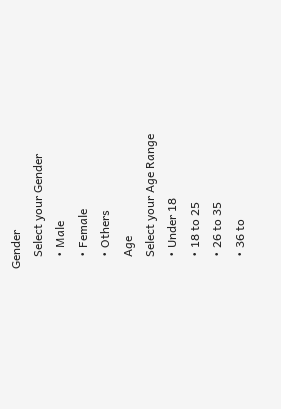Gender
    Select your Gender
    • Male
    • Female
    • Others
    Age
    Select your Age Range
    • Under 18
    • 18 to 25
    • 26 to 35
    • 36 to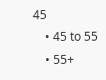45
    • 45 to 55
    • 55+